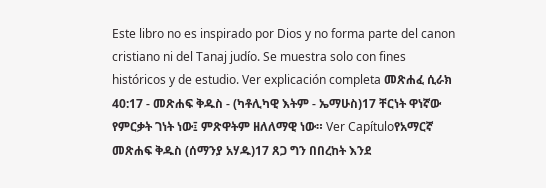Este libro no es inspirado por Dios y no forma parte del canon cristiano ni del Tanaj judío. Se muestra solo con fines históricos y de estudio. Ver explicación completa መጽሐፈ ሲራክ 40:17 - መጽሐፍ ቅዱስ - (ካቶሊካዊ እትም - ኤማሁስ)17 ቸርነት ዋነኛው የምርቃት ገነት ነው፤ ምጽዋትም ዘለለማዊ ነው። Ver Capítuloየአማርኛ መጽሐፍ ቅዱስ (ሰማንያ አሃዱ)17 ጸጋ ግን በበረከት እንደ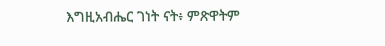እግዚአብሔር ገነት ናት፥ ምጽዋትም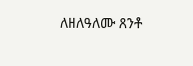ለዘለዓለሙ ጸንቶ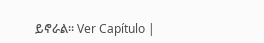ይኖራል። Ver Capítulo |